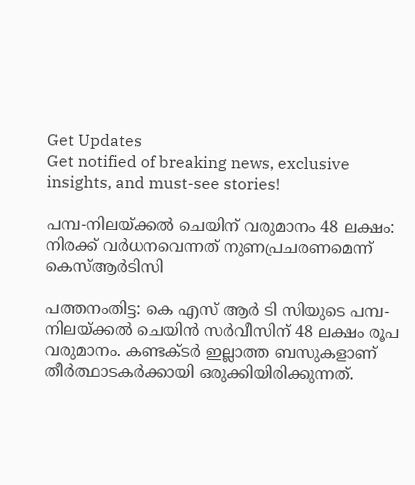Get Updates
Get notified of breaking news, exclusive insights, and must-see stories!

പമ്പ-നിലയ്ക്കൽ ചെയിന് വരുമാനം 48 ലക്ഷം: നിരക്ക് വർധനവെന്നത് നുണപ്രചരണമെന്ന് കെസ്ആർടിസി

പത്തനംതിട്ട: കെ എസ് ആർ ടി സിയുടെ പമ്പ-നിലയ്ക്കൽ ചെയിൻ സർവീസിന് 48 ലക്ഷം രൂപ വരുമാനം. കണ്ടക്ടർ ഇല്ലാത്ത ബസുകളാണ് തീർത്ഥാടകർക്കായി ഒരുക്കിയിരിക്കുന്നത്.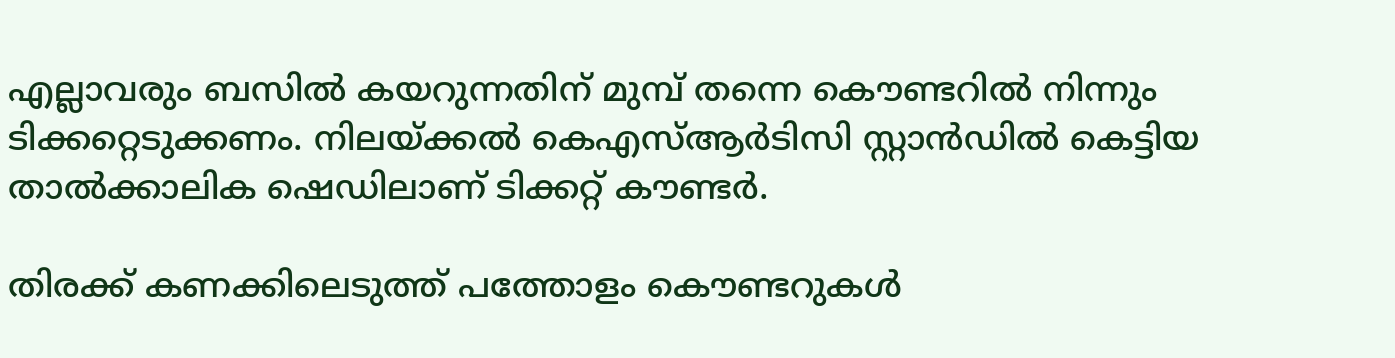എല്ലാവരും ബസില്‍ കയറുന്നതിന് മുമ്പ് തന്നെ കൌണ്ടറില്‍ നിന്നും ടിക്കറ്റെടുക്കണം. നിലയ്ക്കൽ കെഎസ്ആർടിസി സ്റ്റാൻഡിൽ കെട്ടിയ താൽക്കാലിക ഷെഡിലാണ് ടിക്കറ്റ് കൗണ്ടർ.

തിരക്ക് കണക്കിലെടുത്ത് പത്തോളം കൌണ്ടറുകള്‍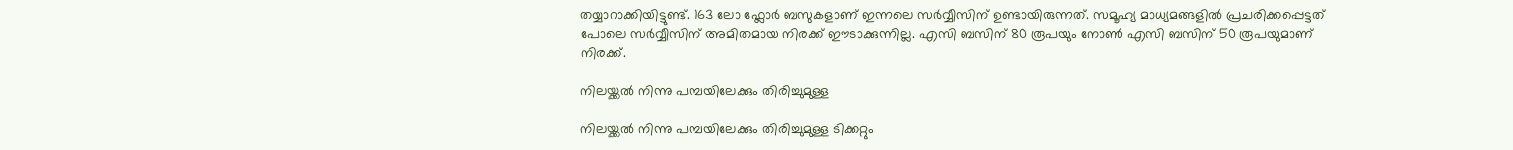തയ്യാറാക്കിയിട്ടുണ്ട്. 163 ലോ ഫ്ലോർ ബസുകളാണ് ഇന്നലെ സർവ്വീസിന് ഉണ്ടായിരുന്നത്. സമൂഹ്യ മാധ്യമങ്ങളില്‍ പ്രചരിക്കപ്പെട്ടത് പോലെ സർവ്വീസിന് അമിതമായ നിരക്ക് ഈടാക്കുന്നില്ല. എസി ബസിന് 80 രൂപയും നോൺ എസി ബസിന് 50 രൂപയുമാണ് നിരക്ക്.

നിലയ്ക്കൽ നിന്നു പമ്പയിലേക്കും തിരിച്ചുമുള്ള

നിലയ്ക്കൽ നിന്നു പമ്പയിലേക്കും തിരിച്ചുമുള്ള ടിക്കറ്റും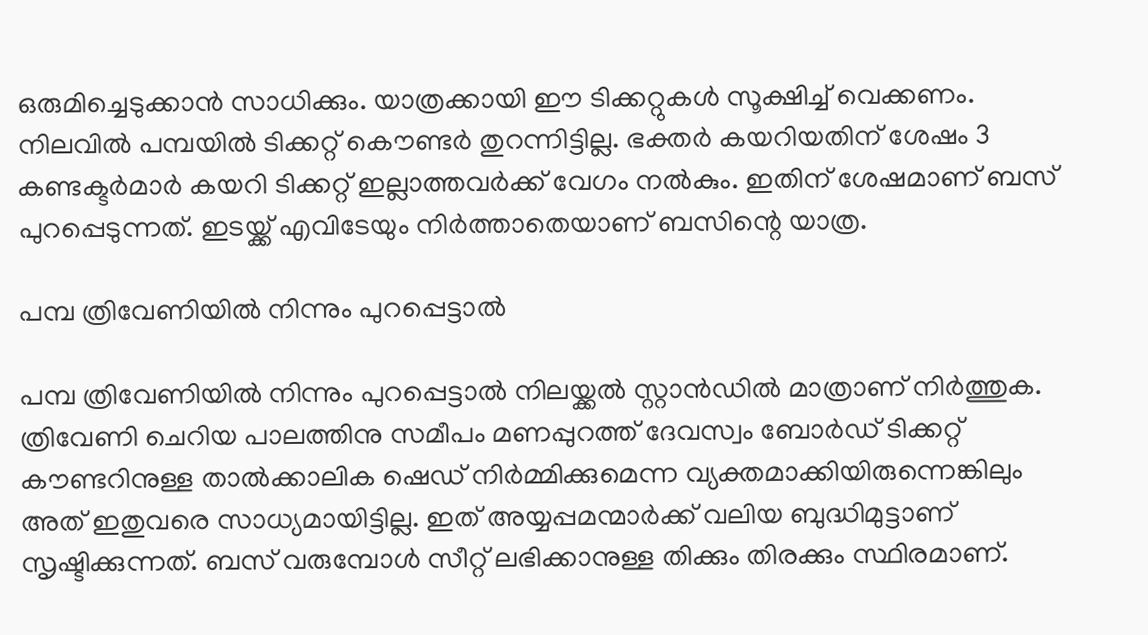ഒരുമിച്ചെടുക്കാന്‍ സാധിക്കും. യാത്രക്കായി ഈ ടിക്കറ്റുകള്‍ സൂക്ഷിച്ച് വെക്കണം. നിലവില്‍ പമ്പയില്‍ ടിക്കറ്റ് കൌണ്ടർ തുറന്നിട്ടില്ല. ഭക്തർ കയറിയതിന് ശേഷം 3 കണ്ടക്ടർമാർ കയറി ടിക്കറ്റ് ഇല്ലാത്തവർക്ക് വേഗം നൽകും. ഇതിന് ശേഷമാണ് ബസ് പുറപ്പെടുന്നത്. ഇടയ്ക്ക് എവിടേയും നിർത്താതെയാണ് ബസിന്റെ യാത്ര.

പമ്പ ത്രിവേണിയില്‍ നിന്നും പുറപ്പെട്ടാല്‍

പമ്പ ത്രിവേണിയില്‍ നിന്നും പുറപ്പെട്ടാല്‍ നിലയ്ക്കല്‍ സ്റ്റാന്‍ഡില്‍ മാത്രാണ് നിർത്തുക. ത്രിവേണി ചെറിയ പാലത്തിനു സമീപം മണപ്പുറത്ത് ദേവസ്വം ബോർഡ് ടിക്കറ്റ് കൗണ്ടറിനുള്ള താൽക്കാലിക ഷെഡ് നിർമ്മിക്കുമെന്ന വ്യക്തമാക്കിയിരുന്നെങ്കിലും അത് ഇതുവരെ സാധ്യമായിട്ടില്ല. ഇത് അയ്യപ്പമന്മാർക്ക് വലിയ ബുദ്ധിമുട്ടാണ് സൃഷ്ടിക്കുന്നത്. ബസ് വരുമ്പോള്‍ സീറ്റ് ലഭിക്കാനുള്ള തിക്കും തിരക്കും സ്ഥിരമാണ്.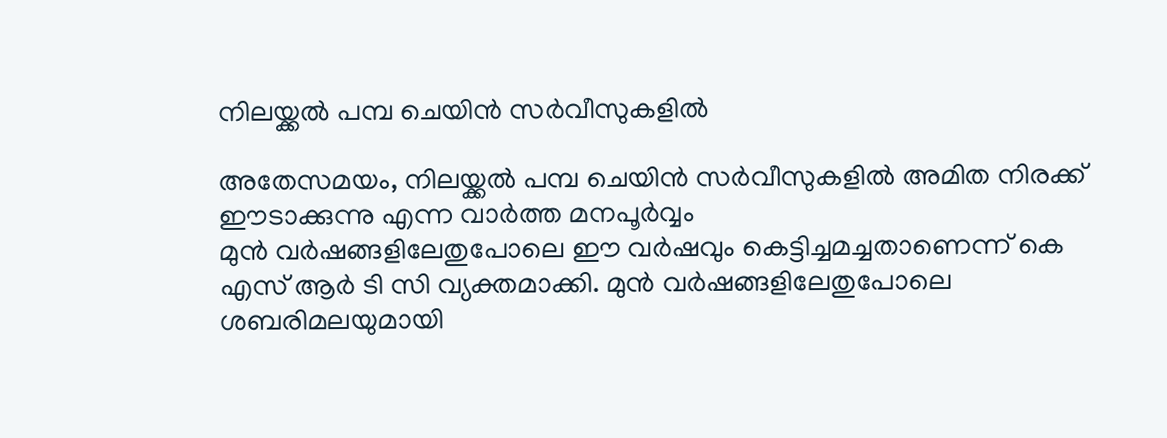നിലയ്ക്കൽ പമ്പ ചെയിൻ സർവീസുകളിൽ

അതേസമയം, നിലയ്ക്കൽ പമ്പ ചെയിൻ സർവീസുകളിൽ അമിത നിരക്ക് ഈടാക്കുന്നു എന്ന വാർത്ത മനപൂർവ്വം
മുൻ വർഷങ്ങളിലേതുപോലെ ഈ വർഷവും കെട്ടിച്ചമച്ചതാണെന്ന് കെ എസ് ആർ ടി സി വ്യക്തമാക്കി. മുൻ വർഷങ്ങളിലേതുപോലെ ശബരിമലയുമായി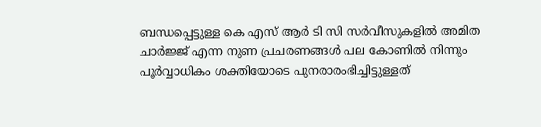ബന്ധപ്പെട്ടുള്ള കെ എസ് ആർ ടി സി സർവീസുകളിൽ അമിത ചാർജ്ജ് എന്ന നുണ പ്രചരണങ്ങൾ പല കോണിൽ നിന്നും പൂർവ്വാധികം ശക്തിയോടെ പുനരാരംഭിച്ചിട്ടുള്ളത്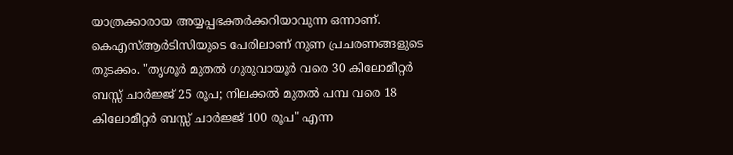യാത്രക്കാരായ അയ്യപ്പഭക്തർക്കറിയാവുന്ന ഒന്നാണ്. കെഎസ്ആർടിസിയുടെ പേരിലാണ് നുണ പ്രചരണങ്ങളുടെ തുടക്കം. "തൃശൂർ മുതൽ ഗുരുവായൂർ വരെ 30 കിലോമീറ്റർ ബസ്സ്‌ ചാർജ്ജ് 25 രൂപ; നിലക്കൽ മുതൽ പമ്പ വരെ 18 കിലോമീറ്റർ ബസ്സ്‌ ചാർജ്ജ് 100 രൂപ" എന്ന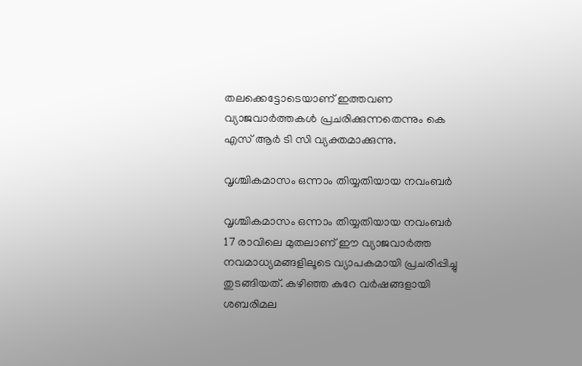തലക്കെട്ടോടെയാണ് ഇത്തവണ വ്യാജവാർത്തകൾ പ്രചരിക്കുന്നതെന്നും കെ എസ് ആർ ടി സി വ്യക്തമാക്കുന്നു.

വൃശ്ചികമാസം ഒന്നാം തിയ്യതിയായ നവംബർ

വൃശ്ചികമാസം ഒന്നാം തിയ്യതിയായ നവംബർ 17 രാവിലെ മുതലാണ് ഈ വ്യാജവാർത്ത നവമാധ്യമങ്ങളിലൂടെ വ്യാപകമായി പ്രചരിപ്പിച്ചു തുടങ്ങിയത്. കഴിഞ്ഞ കുറേ വർഷങ്ങളായി ശബരിമല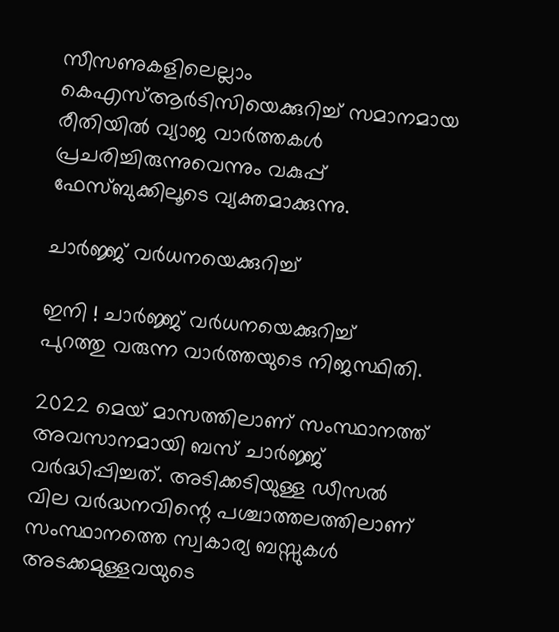സീസണുകളിലെല്ലാം കെഎസ്ആർടിസിയെക്കുറിച്ച് സമാനമായ രീതിയിൽ വ്യാജ വാർത്തകൾ പ്രചരിച്ചിരുന്നുവെന്നും വകുപ്പ് ഫേസ്ബുക്കിലൂടെ വ്യക്തമാക്കുന്നു.

ചാർജ്ജ് വർധനയെക്കുറിച്ച്

ഇനി ! ചാർജ്ജ് വർധനയെക്കുറിച്ച്
പുറത്തു വരുന്ന വാർത്തയുടെ നിജസ്ഥിതി.

2022 മെയ് മാസത്തിലാണ് സംസ്ഥാനത്ത് അവസാനമായി ബസ് ചാർജ്ജ് വർദ്ധിപ്പിച്ചത്. അടിക്കടിയുള്ള ഡീസൽ വില വർദ്ധനവിന്റെ പശ്ചാത്തലത്തിലാണ് സംസ്ഥാനത്തെ സ്വകാര്യ ബസ്സുകൾ അടക്കമുള്ളവയുടെ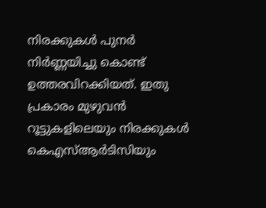നിരക്കുകൾ പുനർ നിർണ്ണയിച്ചു കൊണ്ട് ഉത്തരവിറക്കിയത്. ഇതു പ്രകാരം മുഴുവൻ റൂട്ടുകളിലെയും നിരക്കുകൾ കെഎസ്ആർടിസിയും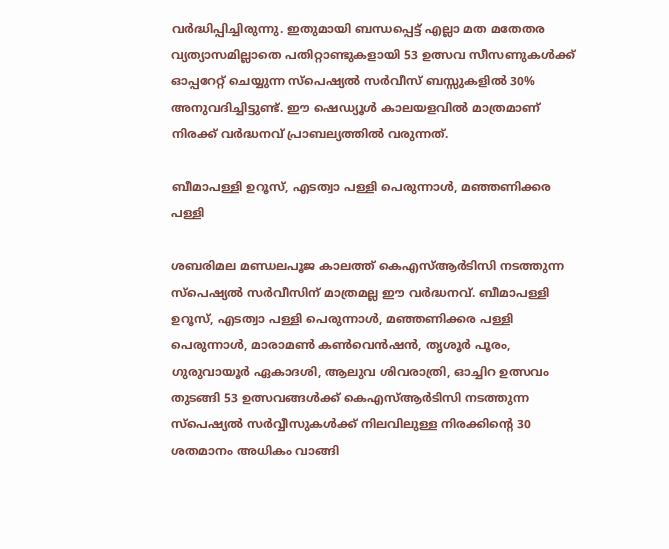വർദ്ധിപ്പിച്ചിരുന്നു. ഇതുമായി ബന്ധപ്പെട്ട് എല്ലാ മത മതേതര വ്യത്യാസമില്ലാതെ പതിറ്റാണ്ടുകളായി 53 ഉത്സവ സീസണുകൾക്ക് ഓപ്പറേറ്റ് ചെയ്യുന്ന സ്പെഷ്യൽ സർവീസ് ബസ്സുകളിൽ 30% അനുവദിച്ചിട്ടുണ്ട്. ഈ ഷെഡ്യൂൾ കാലയളവിൽ മാത്രമാണ് നിരക്ക് വർദ്ധനവ് പ്രാബല്യത്തിൽ വരുന്നത്.

ബീമാപള്ളി ഉറൂസ്, എടത്വാ പള്ളി പെരുന്നാൾ, മഞ്ഞണിക്കര പള്ളി

ശബരിമല മണ്ഡലപൂജ കാലത്ത് കെഎസ്ആർടിസി നടത്തുന്ന സ്‌പെഷ്യൽ സർവീസിന് മാത്രമല്ല ഈ വർദ്ധനവ്. ബീമാപള്ളി ഉറൂസ്, എടത്വാ പള്ളി പെരുന്നാൾ, മഞ്ഞണിക്കര പള്ളി പെരുന്നാൾ, മാരാമൺ കൺവെൻഷൻ, തൃശൂർ പൂരം, ഗുരുവായൂർ ഏകാദശി, ആലുവ ശിവരാത്രി, ഓച്ചിറ ഉത്സവം തുടങ്ങി 53 ഉത്സവങ്ങൾക്ക് കെഎസ്ആർടിസി നടത്തുന്ന സ്പെഷ്യൽ സർവ്വീസുകൾക്ക് നിലവിലുള്ള നിരക്കിന്റെ 30 ശതമാനം അധികം വാങ്ങി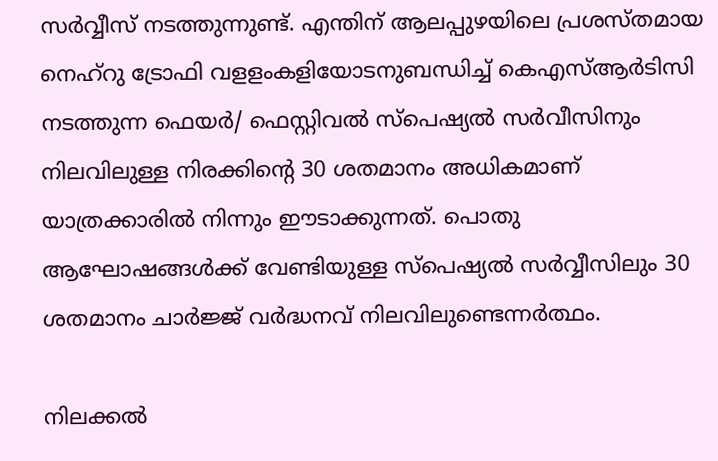സർവ്വീസ് നടത്തുന്നുണ്ട്. എന്തിന് ആലപ്പുഴയിലെ പ്രശസ്തമായ നെഹ്റു ട്രോഫി വളളംകളിയോടനുബന്ധിച്ച് കെഎസ്ആർടിസി നടത്തുന്ന ഫെയർ/ ഫെസ്റ്റിവൽ സ്‌പെഷ്യൽ സർവീസിനും നിലവിലുള്ള നിരക്കിന്റെ 30 ശതമാനം അധികമാണ് യാത്രക്കാരിൽ നിന്നും ഈടാക്കുന്നത്. പൊതു ആഘോഷങ്ങൾക്ക് വേണ്ടിയുള്ള സ്പെഷ്യൽ സർവ്വീസിലും 30 ശതമാനം ചാർജ്ജ് വർദ്ധനവ് നിലവിലുണ്ടെന്നർത്ഥം.

നിലക്കൽ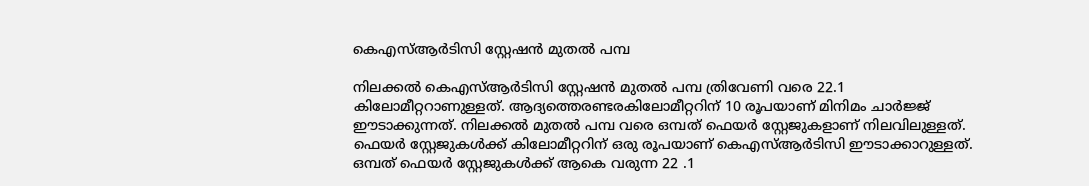കെഎസ്ആർടിസി സ്റ്റേഷൻ മുതൽ പമ്പ

നിലക്കൽ കെഎസ്ആർടിസി സ്റ്റേഷൻ മുതൽ പമ്പ ത്രിവേണി വരെ 22.1 കിലോമീറ്ററാണുള്ളത്. ആദ്യത്തെരണ്ടരകിലോമീറ്ററിന് 10 രൂപയാണ് മിനിമം ചാർജ്ജ് ഈടാക്കുന്നത്. നിലക്കൽ മുതൽ പമ്പ വരെ ഒമ്പത് ഫെയർ സ്റ്റേജുകളാണ് നിലവിലുള്ളത്. ഫെയർ സ്റ്റേജുകൾക്ക് കിലോമീറ്ററിന് ഒരു രൂപയാണ് കെഎസ്ആർടിസി ഈടാക്കാറുള്ളത്. ഒമ്പത് ഫെയർ സ്റ്റേജുകൾക്ക് ആകെ വരുന്ന 22 .1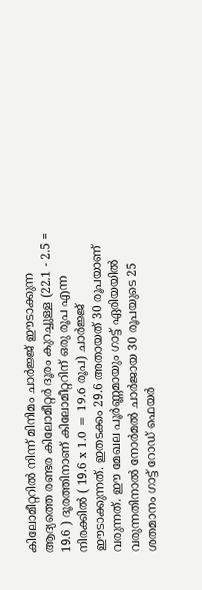കിലോമീറ്ററിൽ നിന്ന് മിനിമം ചാർജ്ജ് ഈടാക്കുന്ന ആദ്യത്തെ രണ്ടര കിലോമീറ്റർ ദൂരം കുറച്ചുള്ള (22.1 - 2.5 = 19.6 ) ദൂരത്തിനാണ് കിലോമീറ്ററിന് ഒരു രൂപ എന്ന നിരക്കിൽ ( 19.6 x 1.0 = 19.6 രൂപ) ചാർജ്ജ് ഈടാക്കുന്നത്. ഇതടക്കം 29.6 അതായത് 30 രൂപയാണ് വരുന്നത്. ഈ മേഖല പൂർണ്ണമായും ഗാട്ട് ഏരിയയിൽ വരുന്നതിനാൽ നോർമൽ ചാർജായ 30 രൂപയുടെ 25 ശതമാനം ഗാട്ട് റോഡ് ഫെയർ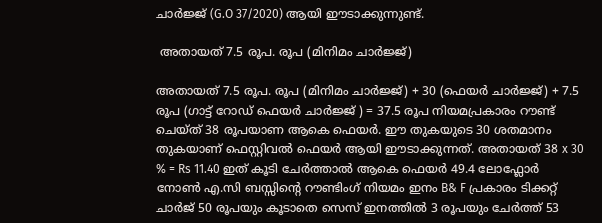ചാർജ്ജ് (G.O 37/2020) ആയി ഈടാക്കുന്നുണ്ട്.

 അതായത് 7.5 രൂപ. രൂപ (മിനിമം ചാർജ്ജ്)

അതായത് 7.5 രൂപ. രൂപ (മിനിമം ചാർജ്ജ്) + 30 (ഫെയർ ചാർജ്ജ്) + 7.5 രൂപ (ഗാട്ട് റോഡ് ഫെയർ ചാർജ്ജ് ) = 37.5 രൂപ നിയമപ്രകാരം റൗണ്ട് ചെയ്ത് 38 രൂപയാണ ആകെ ഫെയർ. ഈ തുകയുടെ 30 ശതമാനം തുകയാണ് ഫെസ്റ്റിവൽ ഫെയർ ആയി ഈടാക്കുന്നത്. അതായത് 38 x 30 % = Rs 11.40 ഇത് കൂടി ചേർത്താൽ ആകെ ഫെയർ 49.4 ലോഫ്ലോർ നോൺ എ.സി ബസ്സിന്റെ റൗണ്ടിംഗ് നിയമം ഇനം B& F പ്രകാരം ടിക്കറ്റ് ചാർജ് 50 രൂപയും കൂടാതെ സെസ് ഇനത്തിൽ 3 രൂപയും ചേർത്ത് 53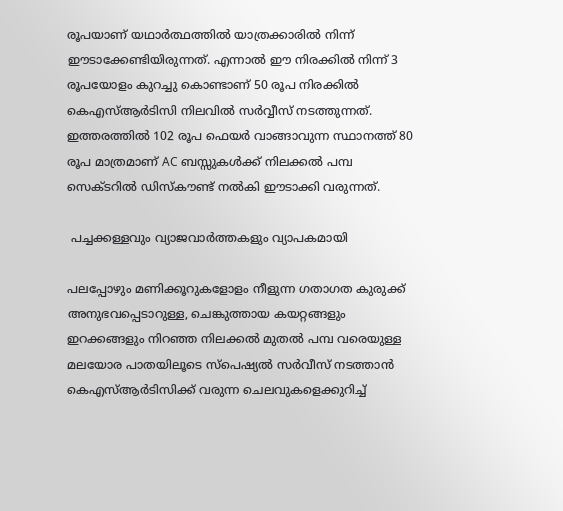രൂപയാണ് യഥാർത്ഥത്തിൽ യാത്രക്കാരിൽ നിന്ന് ഈടാക്കേണ്ടിയിരുന്നത്. എന്നാൽ ഈ നിരക്കിൽ നിന്ന് 3 രൂപയോളം കുറച്ചു കൊണ്ടാണ് 50 രൂപ നിരക്കിൽ കെഎസ്ആർടിസി നിലവിൽ സർവ്വീസ് നടത്തുന്നത്. ഇത്തരത്തിൽ 102 രൂപ ഫെയർ വാങ്ങാവുന്ന സ്ഥാനത്ത് 80 രൂപ മാത്രമാണ് AC ബസ്സുകൾക്ക് നിലക്കൽ പമ്പ സെക്ടറിൽ ഡിസ്കൗണ്ട് നൽകി ഈടാക്കി വരുന്നത്.

 പച്ചക്കള്ളവും വ്യാജവാർത്തകളും വ്യാപകമായി

പലപ്പോഴും മണിക്കൂറുകളോളം നീളുന്ന ഗതാഗത കുരുക്ക് അനുഭവപ്പെടാറുള്ള, ചെങ്കുത്തായ കയറ്റങ്ങളും ഇറക്കങ്ങളും നിറഞ്ഞ നിലക്കൽ മുതൽ പമ്പ വരെയുള്ള മലയോര പാതയിലൂടെ സ്പെഷ്യൽ സർവീസ് നടത്താൻ കെഎസ്ആർടിസിക്ക് വരുന്ന ചെലവുകളെക്കുറിച്ച്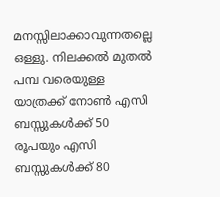മനസ്സിലാക്കാവുന്നതല്ലെ ഒള്ളു. നിലക്കൽ മുതൽ പമ്പ വരെയുള്ള യാത്രക്ക് നോൺ എസി ബസ്സുകൾക്ക് 50 രൂപയും എസി ബസ്സുകൾക്ക് 80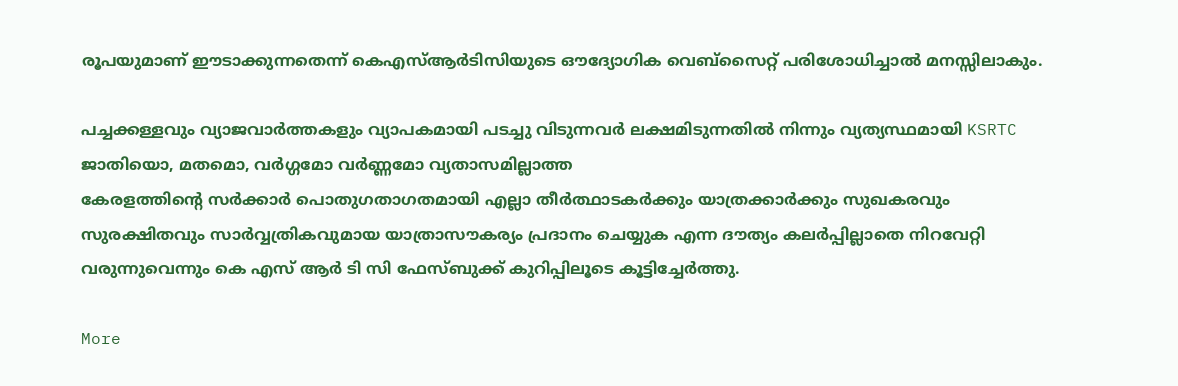രൂപയുമാണ് ഈടാക്കുന്നതെന്ന് കെഎസ്ആർടിസിയുടെ ഔദ്യോഗിക വെബ്സൈറ്റ് പരിശോധിച്ചാൽ മനസ്സിലാകും.

പച്ചക്കള്ളവും വ്യാജവാർത്തകളും വ്യാപകമായി പടച്ചു വിടുന്നവർ ലക്ഷമിടുന്നതിൽ നിന്നും വ്യത്യസ്ഥമായി KSRTC ജാതിയൊ, മതമൊ, വർഗ്ഗമോ വർണ്ണമോ വ്യതാസമില്ലാത്ത
കേരളത്തിൻ്റെ സർക്കാർ പൊതുഗതാഗതമായി എല്ലാ തീർത്ഥാടകർക്കും യാത്രക്കാർക്കും സുഖകരവും സുരക്ഷിതവും സാർവ്വത്രികവുമായ യാത്രാസൗകര്യം പ്രദാനം ചെയ്യുക എന്ന ദൗത്യം കലർപ്പില്ലാതെ നിറവേറ്റി വരുന്നുവെന്നും കെ എസ് ആർ ടി സി ഫേസ്ബുക്ക് കുറിപ്പിലൂടെ കൂട്ടിച്ചേർത്തു.

More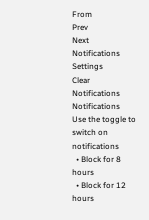From
Prev
Next
Notifications
Settings
Clear Notifications
Notifications
Use the toggle to switch on notifications
  • Block for 8 hours
  • Block for 12 hours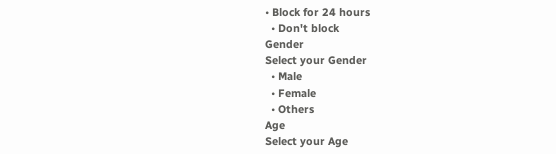• Block for 24 hours
  • Don't block
Gender
Select your Gender
  • Male
  • Female
  • Others
Age
Select your Age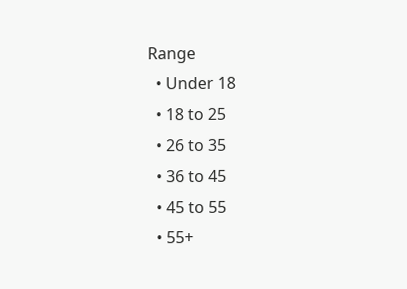Range
  • Under 18
  • 18 to 25
  • 26 to 35
  • 36 to 45
  • 45 to 55
  • 55+